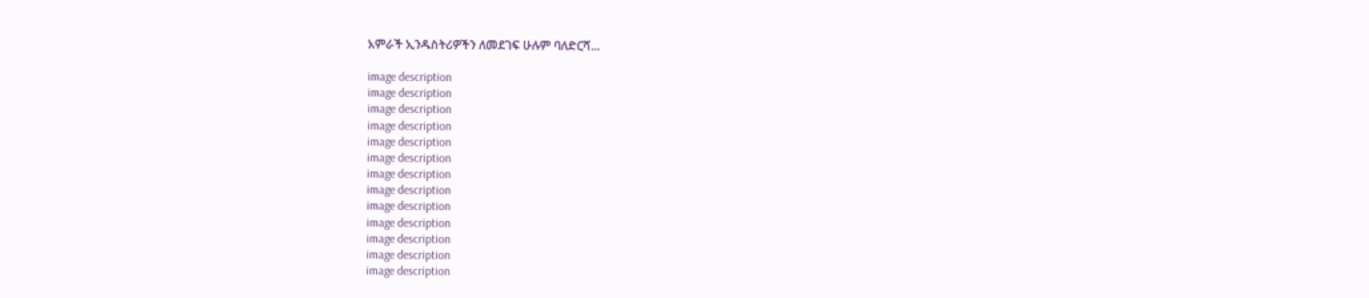አምራች ኢንዱስትሪዎችን ለመደገፍ ሁሉም ባለድርሻ...

image description
image description
image description
image description
image description
image description
image description
image description
image description
image description
image description
image description
image description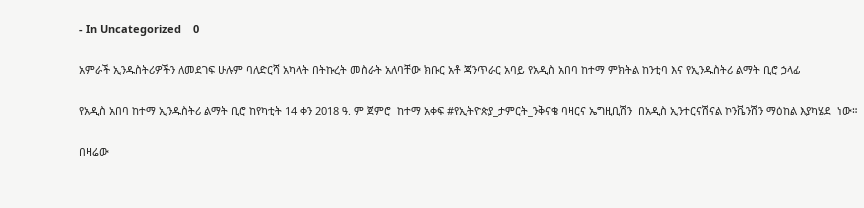- In Uncategorized    0

አምራች ኢንዱስትሪዎችን ለመደገፍ ሁሉም ባለድርሻ አካላት በትኩረት መስራት አለባቸው ክቡር አቶ ጃንጥራር አባይ የአዲስ አበባ ከተማ ምክትል ከንቲባ እና የኢንዱስትሪ ልማት ቢሮ ኃላፊ

የአዲስ አበባ ከተማ ኢንዱስትሪ ልማት ቢሮ ከየካቲት 14 ቀን 2018 ዓ. ም ጀምሮ  ከተማ አቀፍ #የኢትዮጵያ_ታምርት_ንቅናቄ ባዛርና ኤግዚቢሽን  በአዲስ ኢንተርናሽናል ኮንቬንሽን ማዕከል እያካሄደ  ነው።

በዛሬው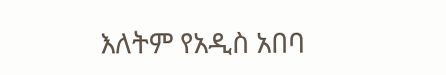እለትም የአዲስ አበባ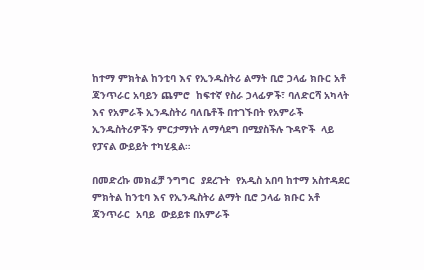ከተማ ምክትል ከንቲባ እና የኢንዱስትሪ ልማት ቢሮ ኃላፊ ክቡር አቶ ጃንጥራር አባይን ጨምሮ  ከፍተኛ የስራ ኃላፊዎች፣ ባለድርሻ አካላት እና የአምራች ኢንዱስትሪ ባለቤቶች በተገኙበት የአምራች ኢንዱስትሪዎችን ምርታማነት ለማሳደግ በሚያስችሉ ጉዳዮች  ላይ  የፓናል ውይይት ተካሂዷል።

በመድረኩ መክፈቻ ንግግር  ያደረጉት  የአዲስ አበባ ከተማ አስተዳደር ምክትል ከንቲባ እና የኢንዱስትሪ ልማት ቢሮ ኃላፊ ክቡር አቶ ጃንጥራር  አባይ  ውይይቱ በአምራች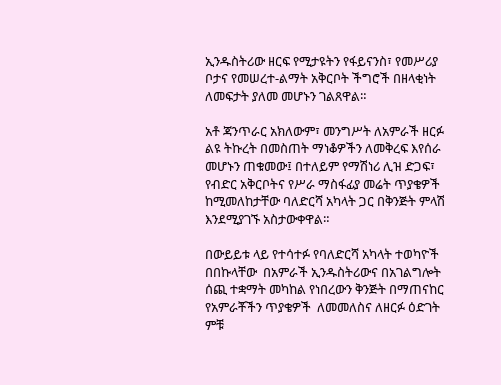ኢንዱስትሪው ዘርፍ የሚታዩትን የፋይናንስ፣ የመሥሪያ ቦታና የመሠረተ-ልማት አቅርቦት ችግሮች በዘላቂነት ለመፍታት ያለመ መሆኑን ገልጸዋል።

አቶ ጃንጥራር አክለውም፣ መንግሥት ለአምራች ዘርፉ ልዩ ትኩረት በመስጠት ማነቆዎችን ለመቅረፍ እየሰራ መሆኑን ጠቁመው፤ በተለይም የማሽነሪ ሊዝ ድጋፍ፣ የብድር አቅርቦትና የሥራ ማስፋፊያ መሬት ጥያቄዎች ከሚመለከታቸው ባለድርሻ አካላት ጋር በቅንጅት ምላሽ እንደሚያገኙ አስታውቀዋል።

በውይይቱ ላይ የተሳተፉ የባለድርሻ አካላት ተወካዮች በበኩላቸው  በአምራች ኢንዱስትሪውና በአገልግሎት ሰጪ ተቋማት መካከል የነበረውን ቅንጅት በማጠናከር የአምራቾችን ጥያቄዎች  ለመመለስና ለዘርፉ ዕድገት ምቹ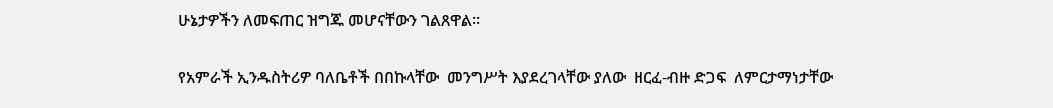ሁኔታዎችን ለመፍጠር ዝግጁ መሆናቸውን ገልጸዋል።

የአምራች ኢንዱስትሪዎ ባለቤቶች በበኩላቸው  መንግሥት እያደረገላቸው ያለው  ዘርፈ-ብዙ ድጋፍ  ለምርታማነታቸው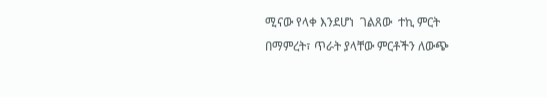ሚናው የላቀ እንደሆነ  ገልጸው  ተኪ ምርት በማምረት፣ ጥራት ያላቸው ምርቶችን ለውጭ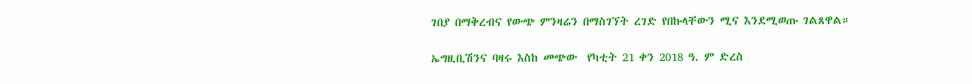ገበያ በማቅረብና የውጭ ምንዛሬን በማስገኘት ረገድ የበኩላቸውን ሚና እንደሚወጡ ገልጸዋል።

ኤግዚቢሽንና ባዛሩ እስከ መጭው  የካቲት 21 ቀን 2018 ዓ. ም ድረስ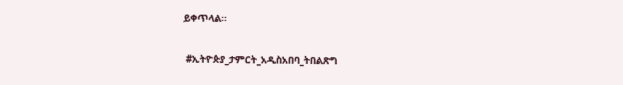ይቀጥላል።

 #ኢትዮጵያ_ታምርት_አዲስአበባ_ትበልጽግ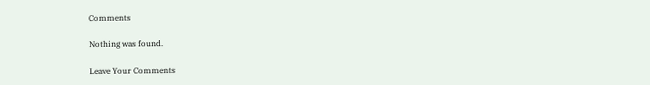Comments

Nothing was found.

Leave Your Comments